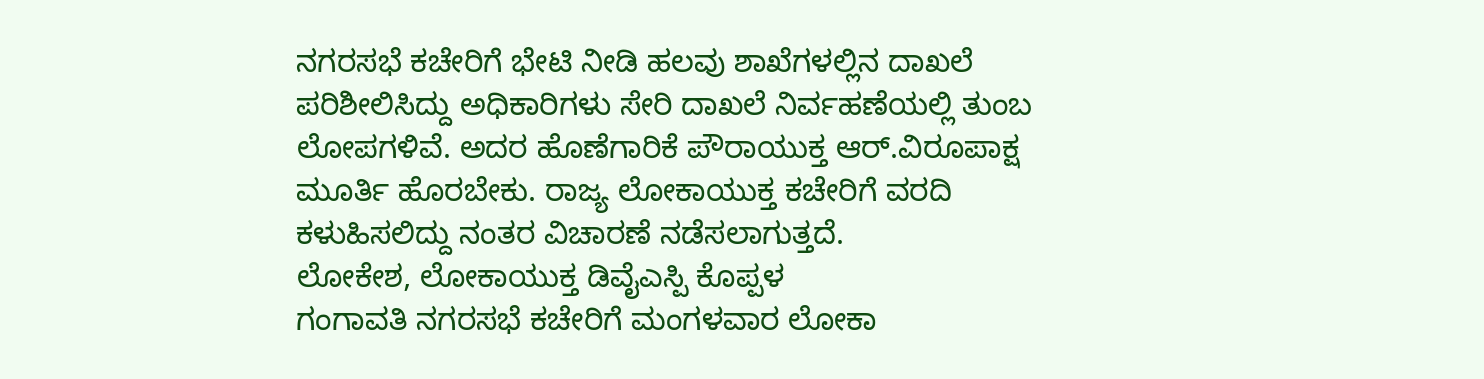ನಗರಸಭೆ ಕಚೇರಿಗೆ ಭೇಟಿ ನೀಡಿ ಹಲವು ಶಾಖೆಗಳಲ್ಲಿನ ದಾಖಲೆ ಪರಿಶೀಲಿಸಿದ್ದು ಅಧಿಕಾರಿಗಳು ಸೇರಿ ದಾಖಲೆ ನಿರ್ವಹಣೆಯಲ್ಲಿ ತುಂಬ ಲೋಪಗಳಿವೆ. ಅದರ ಹೊಣೆಗಾರಿಕೆ ಪೌರಾಯುಕ್ತ ಆರ್.ವಿರೂಪಾಕ್ಷ ಮೂರ್ತಿ ಹೊರಬೇಕು. ರಾಜ್ಯ ಲೋಕಾಯುಕ್ತ ಕಚೇರಿಗೆ ವರದಿ ಕಳುಹಿಸಲಿದ್ದು ನಂತರ ವಿಚಾರಣೆ ನಡೆಸಲಾಗುತ್ತದೆ.
ಲೋಕೇಶ, ಲೋಕಾಯುಕ್ತ ಡಿವೈಎಸ್ಪಿ ಕೊಪ್ಪಳ
ಗಂಗಾವತಿ ನಗರಸಭೆ ಕಚೇರಿಗೆ ಮಂಗಳವಾರ ಲೋಕಾ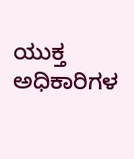ಯುಕ್ತ ಅಧಿಕಾರಿಗಳ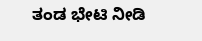ತಂಡ ಭೇಟಿ ನೀಡಿ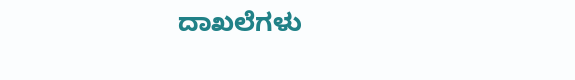ದಾಖಲೆಗಳು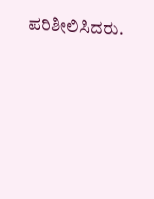ಪರಿಶೀಲಿಸಿದರು.